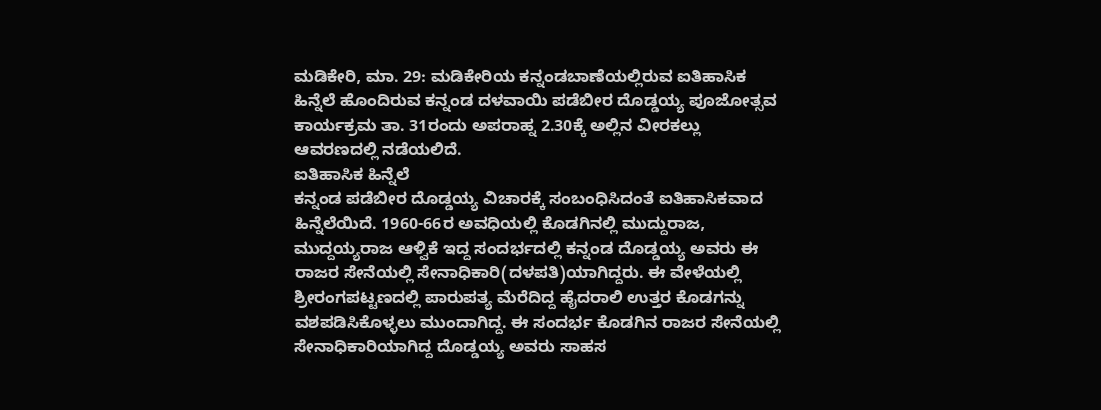ಮಡಿಕೇರಿ, ಮಾ. 29: ಮಡಿಕೇರಿಯ ಕನ್ನಂಡಬಾಣೆಯಲ್ಲಿರುವ ಐತಿಹಾಸಿಕ ಹಿನ್ನೆಲೆ ಹೊಂದಿರುವ ಕನ್ನಂಡ ದಳವಾಯಿ ಪಡೆಬೀರ ದೊಡ್ಡಯ್ಯ ಪೂಜೋತ್ಸವ ಕಾರ್ಯಕ್ರಮ ತಾ. 31ರಂದು ಅಪರಾಹ್ನ 2.30ಕ್ಕೆ ಅಲ್ಲಿನ ವೀರಕಲ್ಲು ಆವರಣದಲ್ಲಿ ನಡೆಯಲಿದೆ.
ಐತಿಹಾಸಿಕ ಹಿನ್ನೆಲೆ
ಕನ್ನಂಡ ಪಡೆಬೀರ ದೊಡ್ಡಯ್ಯ ವಿಚಾರಕ್ಕೆ ಸಂಬಂಧಿಸಿದಂತೆ ಐತಿಹಾಸಿಕವಾದ ಹಿನ್ನೆಲೆಯಿದೆ. 1960-66ರ ಅವಧಿಯಲ್ಲಿ ಕೊಡಗಿನಲ್ಲಿ ಮುದ್ದುರಾಜ, ಮುದ್ದಯ್ಯರಾಜ ಆಳ್ವಿಕೆ ಇದ್ದ ಸಂದರ್ಭದಲ್ಲಿ ಕನ್ನಂಡ ದೊಡ್ಡಯ್ಯ ಅವರು ಈ ರಾಜರ ಸೇನೆಯಲ್ಲಿ ಸೇನಾಧಿಕಾರಿ(ದಳಪತಿ)ಯಾಗಿದ್ದರು. ಈ ವೇಳೆಯಲ್ಲಿ ಶ್ರೀರಂಗಪಟ್ಟಣದಲ್ಲಿ ಪಾರುಪತ್ಯ ಮೆರೆದಿದ್ದ ಹೈದರಾಲಿ ಉತ್ತರ ಕೊಡಗನ್ನು ವಶಪಡಿಸಿಕೊಳ್ಳಲು ಮುಂದಾಗಿದ್ದ. ಈ ಸಂದರ್ಭ ಕೊಡಗಿನ ರಾಜರ ಸೇನೆಯಲ್ಲಿ ಸೇನಾಧಿಕಾರಿಯಾಗಿದ್ದ ದೊಡ್ಡಯ್ಯ ಅವರು ಸಾಹಸ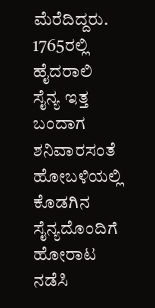ಮೆರೆದಿದ್ದರು. 1765ರಲ್ಲಿ ಹೈದರಾಲಿ ಸೈನ್ಯ ಇತ್ತ ಬಂದಾಗ ಶನಿವಾರಸಂತೆ ಹೋಬಳಿಯಲ್ಲಿ ಕೊಡಗಿನ ಸೈನ್ಯದೊಂದಿಗೆ ಹೋರಾಟ ನಡೆಸಿ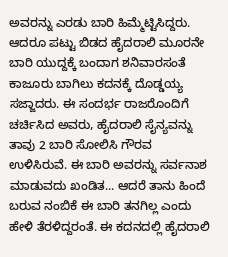ಅವರನ್ನು ಎರಡು ಬಾರಿ ಹಿಮ್ಮೆಟ್ಟಿಸಿದ್ದರು. ಆದರೂ ಪಟ್ಟು ಬಿಡದ ಹೈದರಾಲಿ ಮೂರನೇ ಬಾರಿ ಯುದ್ದಕ್ಕೆ ಬಂದಾಗ ಶನಿವಾರಸಂತೆ ಕಾಜೂರು ಬಾಗಿಲು ಕದನಕ್ಕೆ ದೊಡ್ಡಯ್ಯ ಸಜ್ಜಾದರು. ಈ ಸಂದರ್ಭ ರಾಜರೊಂದಿಗೆ ಚರ್ಚಿಸಿದ ಅವರು, ಹೈದರಾಲಿ ಸೈನ್ಯವನ್ನು ತಾವು 2 ಬಾರಿ ಸೋಲಿಸಿ ಗೌರವ ಉಳಿಸಿರುವೆ. ಈ ಬಾರಿ ಅವರನ್ನು ಸರ್ವನಾಶ ಮಾಡುವದು ಖಂಡಿತ... ಆದರೆ ತಾನು ಹಿಂದೆ ಬರುವ ನಂಬಿಕೆ ಈ ಬಾರಿ ತನಗಿಲ್ಲ ಎಂದು ಹೇಳಿ ತೆರಳಿದ್ದರಂತೆ. ಈ ಕದನದಲ್ಲಿ ಹೈದರಾಲಿ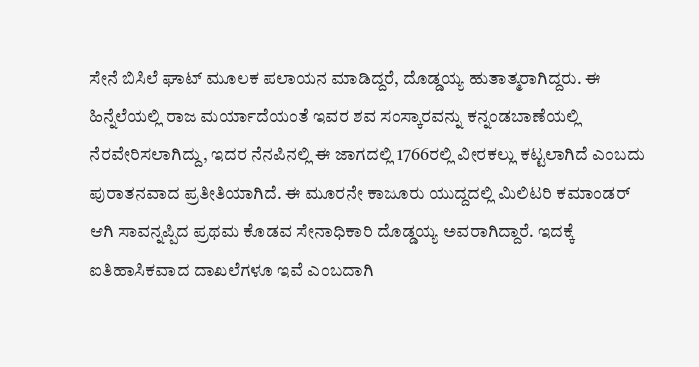ಸೇನೆ ಬಿಸಿಲೆ ಘಾಟ್ ಮೂಲಕ ಪಲಾಯನ ಮಾಡಿದ್ದರೆ, ದೊಡ್ಡಯ್ಯ ಹುತಾತ್ಮರಾಗಿದ್ದರು. ಈ ಹಿನ್ನೆಲೆಯಲ್ಲಿ ರಾಜ ಮರ್ಯಾದೆಯಂತೆ ಇವರ ಶವ ಸಂಸ್ಕಾರವನ್ನು ಕನ್ನಂಡಬಾಣೆಯಲ್ಲಿ ನೆರವೇರಿಸಲಾಗಿದ್ದು, ಇದರ ನೆನಪಿನಲ್ಲಿ ಈ ಜಾಗದಲ್ಲಿ 1766ರಲ್ಲಿ ವೀರಕಲ್ಲು ಕಟ್ಟಲಾಗಿದೆ ಎಂಬದು ಪುರಾತನವಾದ ಪ್ರತೀತಿಯಾಗಿದೆ. ಈ ಮೂರನೇ ಕಾಜೂರು ಯುದ್ದದಲ್ಲಿ ಮಿಲಿಟರಿ ಕಮಾಂಡರ್ ಆಗಿ ಸಾವನ್ನಪ್ಪಿದ ಪ್ರಥಮ ಕೊಡವ ಸೇನಾಧಿಕಾರಿ ದೊಡ್ಡಯ್ಯ ಅವರಾಗಿದ್ದಾರೆ. ಇದಕ್ಕೆ ಐತಿಹಾಸಿಕವಾದ ದಾಖಲೆಗಳೂ ಇವೆ ಎಂಬದಾಗಿ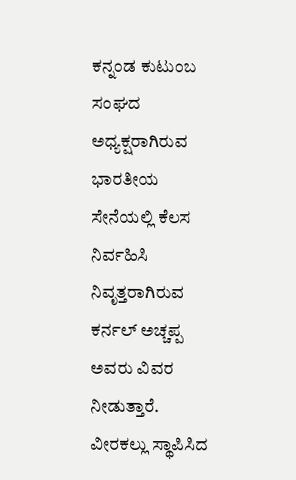ಕನ್ನಂಡ ಕುಟುಂಬ ಸಂಘದ ಅಧ್ಯಕ್ಷರಾಗಿರುವ ಭಾರತೀಯ ಸೇನೆಯಲ್ಲಿ ಕೆಲಸ ನಿರ್ವಹಿಸಿ ನಿವೃತ್ತರಾಗಿರುವ ಕರ್ನಲ್ ಅಚ್ಚಪ್ಪ ಅವರು ವಿವರ ನೀಡುತ್ತಾರೆ.
ವೀರಕಲ್ಲು ಸ್ಥಾಪಿಸಿದ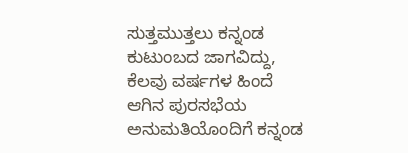ಸುತ್ತಮುತ್ತಲು ಕನ್ನಂಡ ಕುಟುಂಬದ ಜಾಗವಿದ್ದು, ಕೆಲವು ವರ್ಷಗಳ ಹಿಂದೆ ಆಗಿನ ಪುರಸಭೆಯ ಅನುಮತಿಯೊಂದಿಗೆ ಕನ್ನಂಡ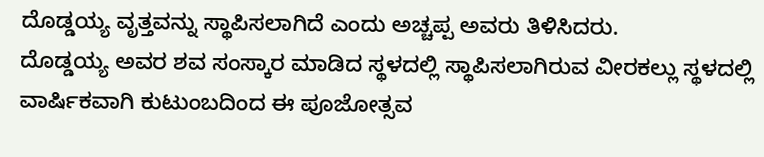ದೊಡ್ಡಯ್ಯ ವೃತ್ತವನ್ನು ಸ್ಥಾಪಿಸಲಾಗಿದೆ ಎಂದು ಅಚ್ಚಪ್ಪ ಅವರು ತಿಳಿಸಿದರು.
ದೊಡ್ಡಯ್ಯ ಅವರ ಶವ ಸಂಸ್ಕಾರ ಮಾಡಿದ ಸ್ಥಳದಲ್ಲಿ ಸ್ಥಾಪಿಸಲಾಗಿರುವ ವೀರಕಲ್ಲು ಸ್ಥಳದಲ್ಲಿ ವಾರ್ಷಿಕವಾಗಿ ಕುಟುಂಬದಿಂದ ಈ ಪೂಜೋತ್ಸವ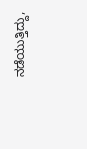ನಡೆಯುತ್ತಿದ್ದು,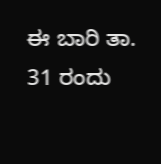ಈ ಬಾರಿ ತಾ. 31 ರಂದು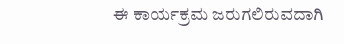ಈ ಕಾರ್ಯಕ್ರಮ ಜರುಗಲಿರುವದಾಗಿ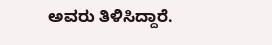ಅವರು ತಿಳಿಸಿದ್ದಾರೆ.